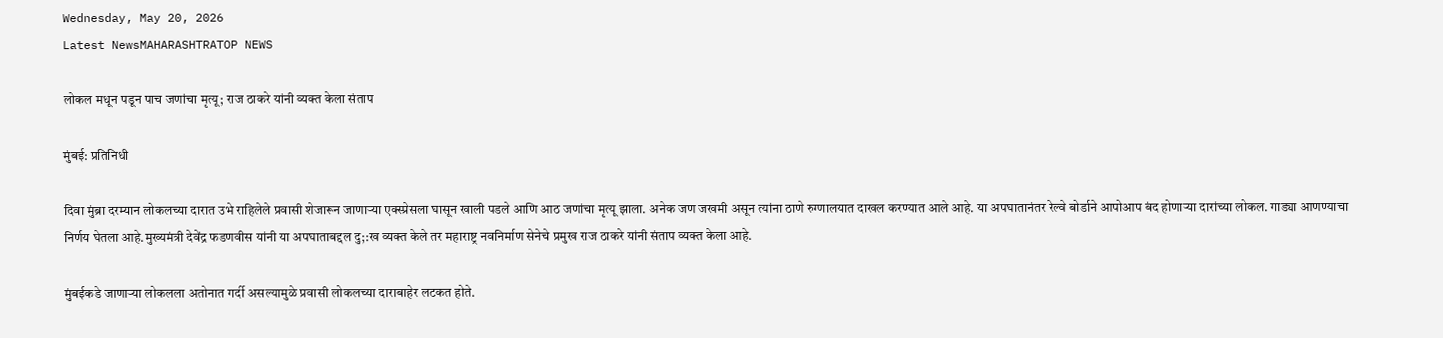Wednesday, May 20, 2026
Latest NewsMAHARASHTRATOP NEWS

लोकल मधून पडून पाच जणांचा मृत्यू; राज ठाकरे यांनी व्यक्त केला संताप

मुंबई: प्रतिनिधी

दिवा मुंब्रा दरम्यान लोकलच्या दारात उभे राहिलेले प्रवासी शेजारून जाणाऱ्या एक्स्प्रेसला घासून खाली पडले आणि आठ जणांचा मृत्यू झाला. अनेक जण जखमी असून त्यांना ठाणे रुग्णालयात दाखल करण्यात आले आहे. या अपघातानंतर रेल्वे बोर्डाने आपोआप बंद होणाऱ्या दारांच्या लोकल. गाड्या आणण्याचा निर्णय घेतला आहे.मुख्यमंत्री देवेंद्र फडणवीस यांनी या अपघाताबद्दल दु;:ख व्यक्त केले तर महाराष्ट्र नवनिर्माण सेनेचे प्रमुख राज ठाकरे यांनी संताप व्यक्त केला आहे.

मुंबईकडे जाणाऱ्या लोकलला अतोनात गर्दी असल्यामुळे प्रवासी लोकलच्या दाराबाहेर लटकत होते.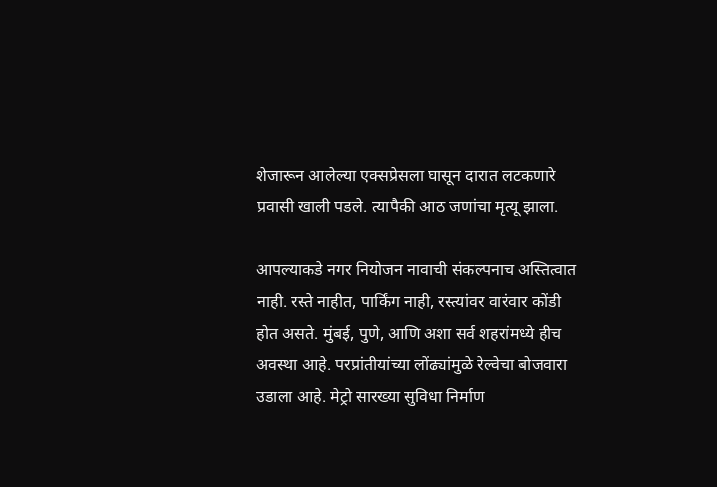शेजारून आलेल्या एक्सप्रेसला घासून दारात लटकणारे प्रवासी खाली पडले. त्यापैकी आठ जणांचा मृत्यू झाला.

आपल्याकडे नगर नियोजन नावाची संकल्पनाच अस्तित्वात नाही. रस्ते नाहीत, पार्किंग नाही, रस्त्यांवर वारंवार कोंडी होत असते. मुंबई, पुणे, आणि अशा सर्व शहरांमध्ये हीच अवस्था आहे. परप्रांतीयांच्या लोंढ्यांमुळे रेल्वेचा बोजवारा उडाला आहे. मेट्रो सारख्या सुविधा निर्माण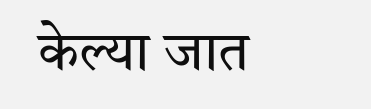केल्या जात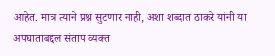आहेत. मात्र त्याने प्रश्न सुटणार नाही, अशा शब्दात ठाकरे यांनी या अपघाताबद्दल संताप व्यक्त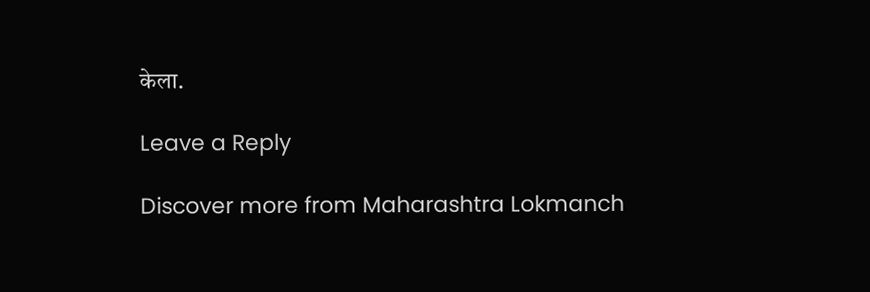केला.

Leave a Reply

Discover more from Maharashtra Lokmanch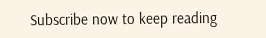Subscribe now to keep reading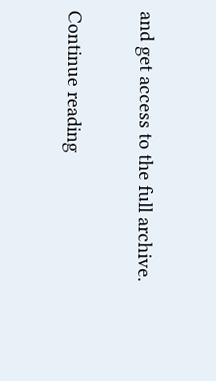and get access to the full archive.

Continue reading